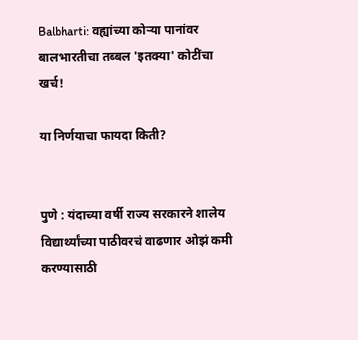Balbharti: वह्यांच्या कोऱ्या पानांवर बालभारतीचा तब्बल 'इतक्या' कोटींचा खर्च!

या निर्णयाचा फायदा किती?


पुणे : यंदाच्या वर्षी राज्य सरकारने शालेय विद्यार्थ्यांच्या पाठीवरचं वाढणार ओझं कमी करण्यासाठी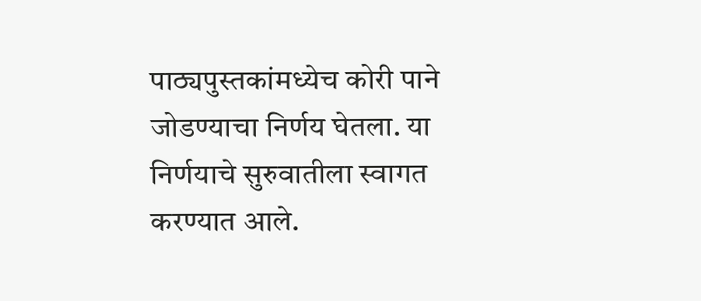पाठ्यपुस्तकांमध्येच कोरी पाने जोडण्याचा निर्णय घेतला. या निर्णयाचे सुरुवातीला स्वागत करण्यात आले.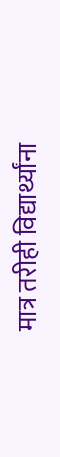मात्र तरीही विद्यार्थ्यांना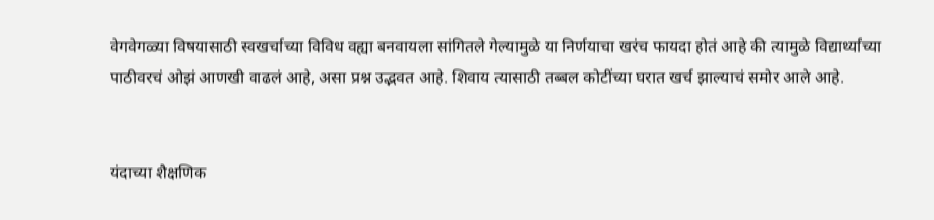वेगवेगळ्या विषयासाठी स्वखर्चाच्या विविध वह्या बनवायला सांगितले गेल्यामुळे या निर्णयाचा खरंच फायदा होतं आहे की त्यामुळे विद्यार्थ्यांच्या पाठीवरचं ओझं आणखी वाढलं आहे, असा प्रश्न उद्भवत आहे. शिवाय त्यासाठी तब्बल कोटींच्या घरात खर्च झाल्याचं समोर आले आहे.


यंदाच्या शैक्षणिक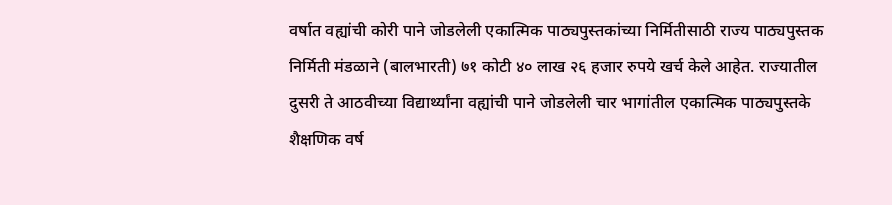वर्षात वह्यांची कोरी पाने जोडलेली एकात्मिक पाठ्यपुस्तकांच्या निर्मितीसाठी राज्य पाठ्यपुस्तक निर्मिती मंडळाने (बालभारती) ७१ कोटी ४० लाख २६ हजार रुपये खर्च केले आहेत. राज्यातील दुसरी ते आठवीच्या विद्यार्थ्यांना वह्यांची पाने जोडलेली चार भागांतील एकात्मिक पाठ्यपुस्तके शैक्षणिक वर्ष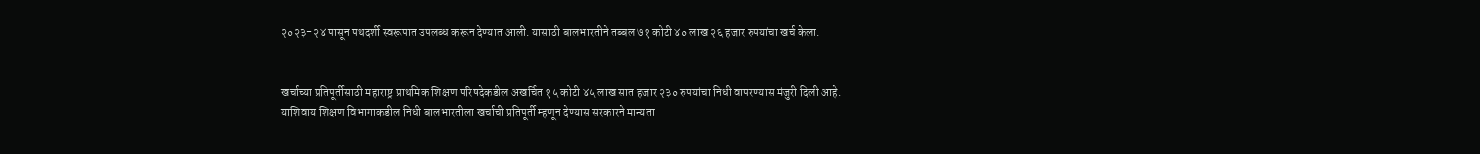२०२३-२४ पासून पथदर्शी स्वरूपात उपलब्ध करून देण्यात आली. यासाठी बालभारतीने तब्बल ७१ कोटी ४० लाख २६ हजार रुपयांचा खर्च केला.


खर्चाच्या प्रतिपूर्तीसाठी महाराष्ट्र प्राथमिक शिक्षण परिषदेकडील अखर्चित १५ कोटी ४५ लाख सात हजार २३० रुपयांचा निधी वापरण्यास मंजुरी दिली आहे. याशिवाय शिक्षण विभागाकडील निधी बालभारतीला खर्चाची प्रतिपूर्ती म्हणून देण्यास सरकारने मान्यता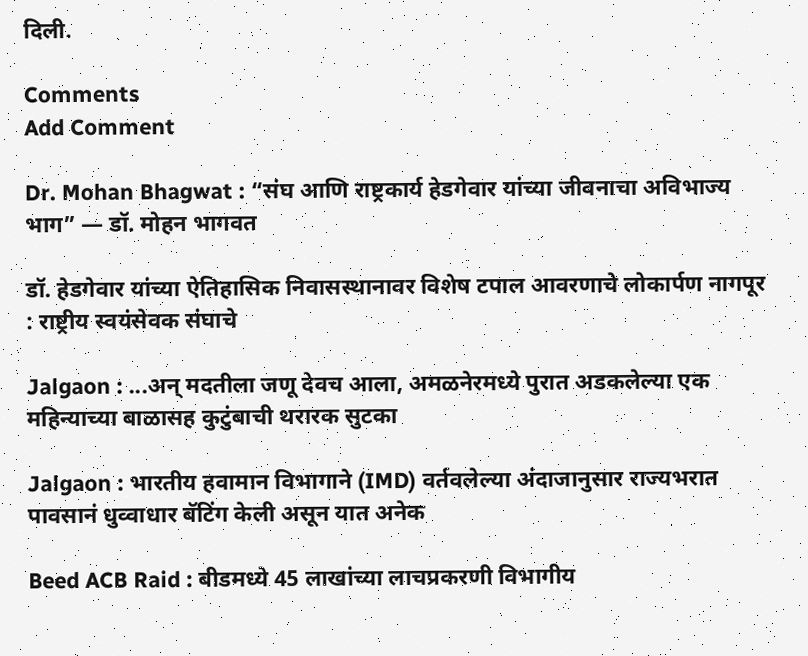दिली.

Comments
Add Comment

Dr. Mohan Bhagwat : “संघ आणि राष्ट्रकार्य हेडगेवार यांच्या जीवनाचा अविभाज्य भाग” — डॉ. मोहन भागवत

डॉ. हेडगेवार यांच्या ऐतिहासिक निवासस्थानावर विशेष टपाल आवरणाचे लोकार्पण नागपूर : राष्ट्रीय स्वयंसेवक संघाचे

Jalgaon : ...अन् मदतीला जणू देवच आला, अमळनेरमध्ये पुरात अडकलेल्या एक महिन्याच्या बाळासह कुटुंबाची थरारक सुटका

Jalgaon : भारतीय हवामान विभागाने (IMD) वर्तवलेल्या अंदाजानुसार राज्यभरात पावसानं धुव्वाधार बॅटिंग केली असून यात अनेक

Beed ACB Raid : बीडमध्ये 45 लाखांच्या लाचप्रकरणी विभागीय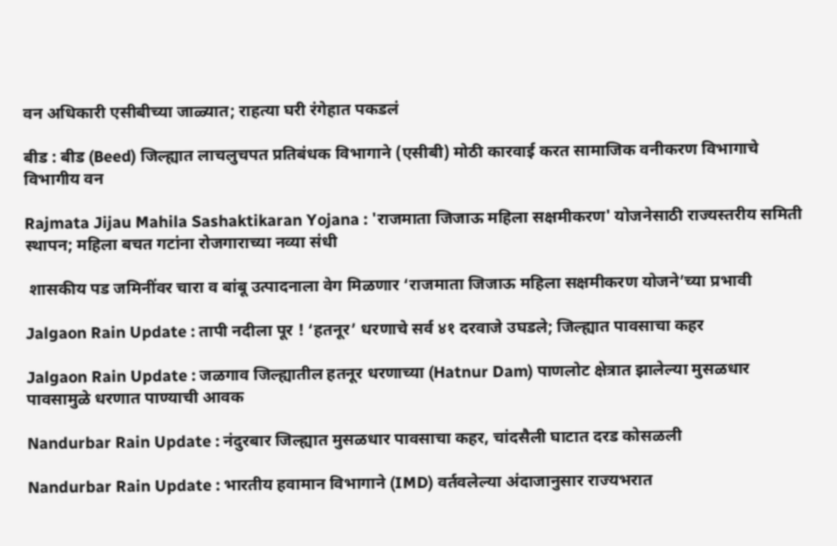वन अधिकारी एसीबीच्या जाळ्यात; राहत्या घरी रंगेहात पकडलं

बीड : बीड (Beed) जिल्ह्यात लाचलुचपत प्रतिबंधक विभागाने (एसीबी) मोठी कारवाई करत सामाजिक वनीकरण विभागाचे विभागीय वन

Rajmata Jijau Mahila Sashaktikaran Yojana : 'राजमाता जिजाऊ महिला सक्षमीकरण' योजनेसाठी राज्यस्तरीय समिती स्थापन; महिला बचत गटांना रोजगाराच्या नव्या संधी

 शासकीय पड जमिनींवर चारा व बांबू उत्पादनाला वेग मिळणार ‘राजमाता जिजाऊ महिला सक्षमीकरण योजने’च्या प्रभावी

Jalgaon Rain Update : तापी नदीला पूर ! ‘हतनूर’ धरणाचे सर्व ४१ दरवाजे उघडले; जिल्ह्यात पावसाचा कहर

Jalgaon Rain Update : जळगाव जिल्ह्यातील हतनूर धरणाच्या (Hatnur Dam) पाणलोट क्षेत्रात झालेल्या मुसळधार पावसामुळे धरणात पाण्याची आवक

Nandurbar Rain Update : नंदुरबार जिल्ह्यात मुसळधार पावसाचा कहर, चांदसैली घाटात दरड कोसळली

Nandurbar Rain Update : भारतीय हवामान विभागाने (IMD) वर्तवलेल्या अंदाजानुसार राज्यभरात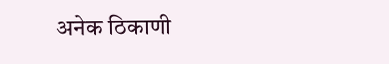अनेक ठिकाणी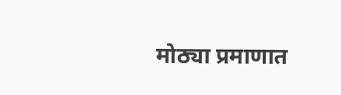मोठ्या प्रमाणात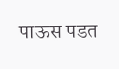पाऊस पडत